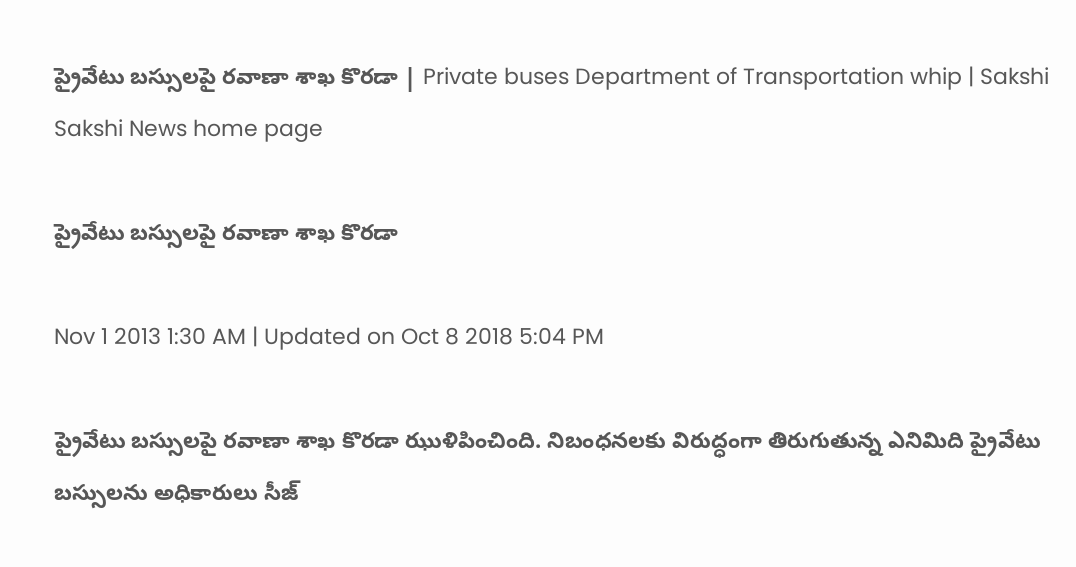ప్రైవేటు బస్సులపై రవాణా శాఖ కొరడా | Private buses Department of Transportation whip | Sakshi
Sakshi News home page

ప్రైవేటు బస్సులపై రవాణా శాఖ కొరడా

Nov 1 2013 1:30 AM | Updated on Oct 8 2018 5:04 PM

ప్రైవేటు బస్సులపై రవాణా శాఖ కొరడా ఝుళిపించింది. నిబంధనలకు విరుద్ధంగా తిరుగుతున్న ఎనిమిది ప్రైవేటు బస్సులను అధికారులు సీజ్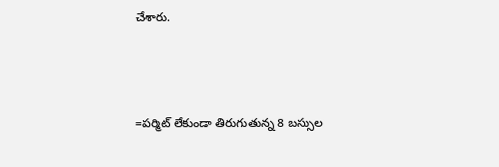చేశారు.



=పర్మిట్ లేకుండా తిరుగుతున్న 8 బస్సుల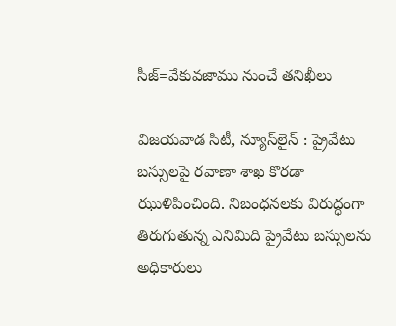సీజ్=వేకువజాము నుంచే తనిఖీలు

విజయవాడ సిటీ, న్యూస్‌లైన్ : ప్రైవేటు బస్సులపై రవాణా శాఖ కొరడా ఝుళిపించింది. నిబంధనలకు విరుద్ధంగా తిరుగుతున్న ఎనిమిది ప్రైవేటు బస్సులను అధికారులు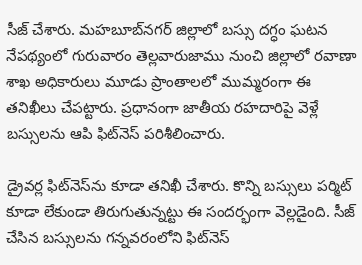సీజ్ చేశారు. మహబూబ్‌నగర్ జిల్లాలో బస్సు దగ్ధం ఘటన నేపథ్యంలో గురువారం తెల్లవారుజాము నుంచి జిల్లాలో రవాణా శాఖ అధికారులు మూడు ప్రాంతాలలో ముమ్మరంగా ఈ తనిఖీలు చేపట్టారు. ప్రధానంగా జాతీయ రహదారిపై వెళ్లే బస్సులను ఆపి ఫిట్‌నెస్ పరిశీలించారు.

డ్రైవర్ల ఫిట్‌నెస్‌ను కూడా తనిఖీ చేశారు. కొన్ని బస్సులు పర్మిట్ కూడా లేకుండా తిరుగుతున్నట్టు ఈ సందర్భంగా వెల్లడైంది. సీజ్ చేసిన బస్సులను గన్నవరంలోని ఫిట్‌నెస్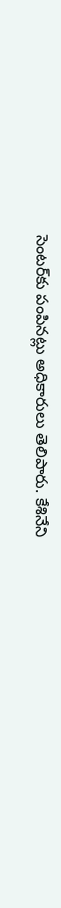సెంటర్‌కు పంపినట్లు అధికారులు తెలిపారు. కేశినేని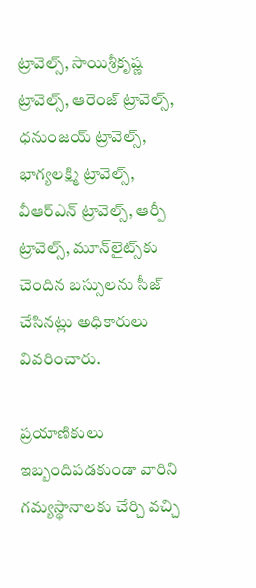ట్రావెల్స్, సాయిశ్రీకృష్ణ  ట్రావెల్స్, ఆరెంజ్ ట్రావెల్స్, ధనుంజయ్ ట్రావెల్స్, భాగ్యలక్ష్మి ట్రావెల్స్, వీఆర్‌ఎన్ ట్రావెల్స్, ఆర్పీ ట్రావెల్స్, మూన్‌లైట్స్‌కు చెందిన బస్సులను సీజ్ చేసినట్లు అధికారులు వివరించారు.

ప్రయాణికులు ఇబ్బందిపడకుండా వారిని గమ్యస్థానాలకు చేర్చి వచ్చి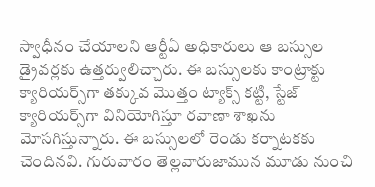స్వాధీనం చేయాలని ఆర్టీఏ అధికారులు ఆ బస్సుల డ్రైవర్లకు ఉత్తర్వులిచ్చారు. ఈ బస్సులకు కాంట్రాక్టు క్యారియర్స్‌గా తక్కువ మొత్తం ట్యాక్స్ కట్టి, స్టేజ్ క్యారియర్స్‌గా వినియోగిస్తూ రవాణా శాఖను మోసగిస్తున్నారు. ఈ బస్సులలో రెండు కర్నాటకకు చెందినవి. గురువారం తెల్లవారుజామున మూడు నుంచి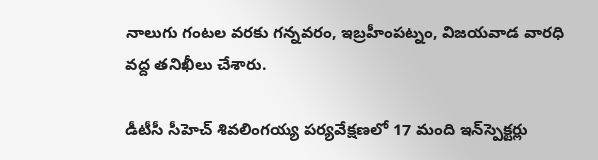నాలుగు గంటల వరకు గన్నవరం, ఇబ్రహీంపట్నం, విజయవాడ వారధి వద్ద తనిఖీలు చేశారు.

డీటీసీ సీహెచ్ శివలింగయ్య పర్యవేక్షణలో 17 మంది ఇన్‌స్పెక్టర్లు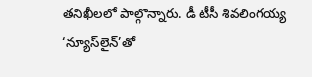తనిఖీలలో పాల్గొన్నారు. డీ టీసీ శివలింగయ్య ‘న్యూస్‌లైన్’తో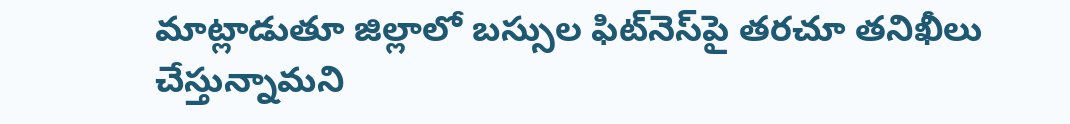మాట్లాడుతూ జిల్లాలో బస్సుల ఫిట్‌నెస్‌పై తరచూ తనిఖీలు చేస్తున్నామని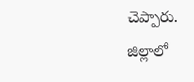చెప్పారు. జిల్లాలో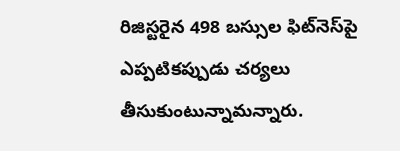రిజిస్టరైన 498 బస్సుల ఫిట్‌నెస్‌పై ఎప్పటికప్పుడు చర్యలు తీసుకుంటున్నామన్నారు.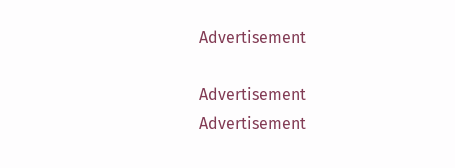Advertisement

Advertisement
Advertisement